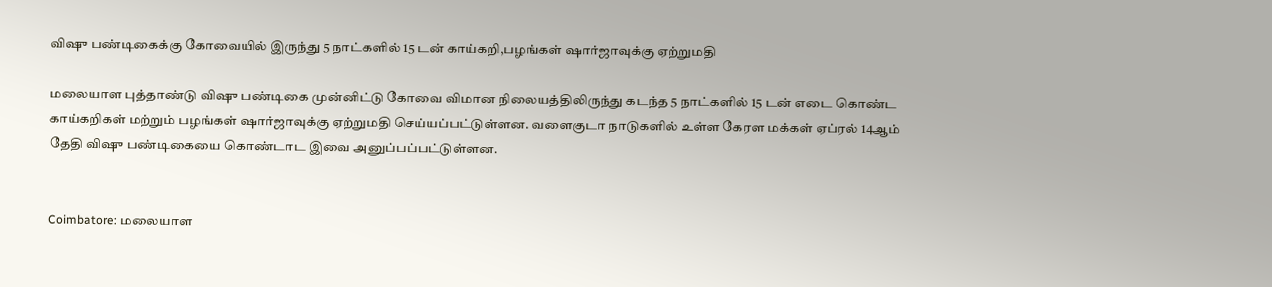விஷு பண்டிகைக்கு கோவையில் இருந்து 5 நாட்களில் 15 டன் காய்கறி,பழங்கள் ஷார்ஜாவுக்கு ஏற்றுமதி

மலையாள புத்தாண்டு விஷு பண்டிகை முன்னிட்டு கோவை விமான நிலையத்திலிருந்து கடந்த 5 நாட்களில் 15 டன் எடை கொண்ட காய்கறிகள் மற்றும் பழங்கள் ஷார்ஜாவுக்கு ஏற்றுமதி செய்யப்பட்டுள்ளன. வளைகுடா நாடுகளில் உள்ள கேரள மக்கள் ஏப்ரல் 14ஆம் தேதி விஷு பண்டிகையை கொண்டாட இவை அனுப்பப்பட்டுள்ளன.


Coimbatore: மலையாள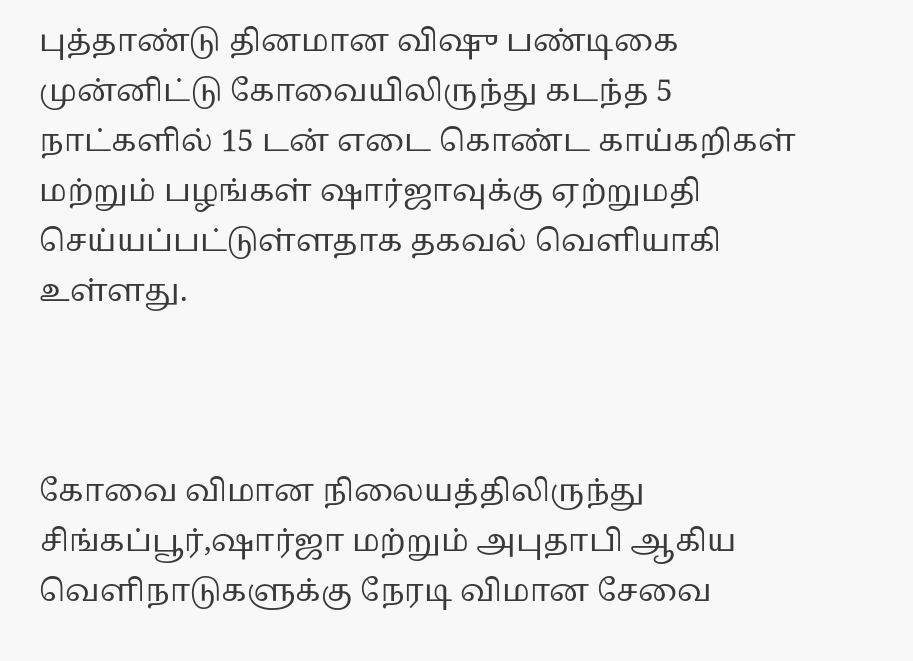புத்தாண்டு தினமான விஷு பண்டிகை முன்னிட்டு கோவையிலிருந்து கடந்த 5 நாட்களில் 15 டன் எடை கொண்ட காய்கறிகள் மற்றும் பழங்கள் ஷார்ஜாவுக்கு ஏற்றுமதி செய்யப்பட்டுள்ளதாக தகவல் வெளியாகி உள்ளது.



கோவை விமான நிலையத்திலிருந்து சிங்கப்பூர்,ஷார்ஜா மற்றும் அபுதாபி ஆகிய வெளிநாடுகளுக்கு நேரடி விமான சேவை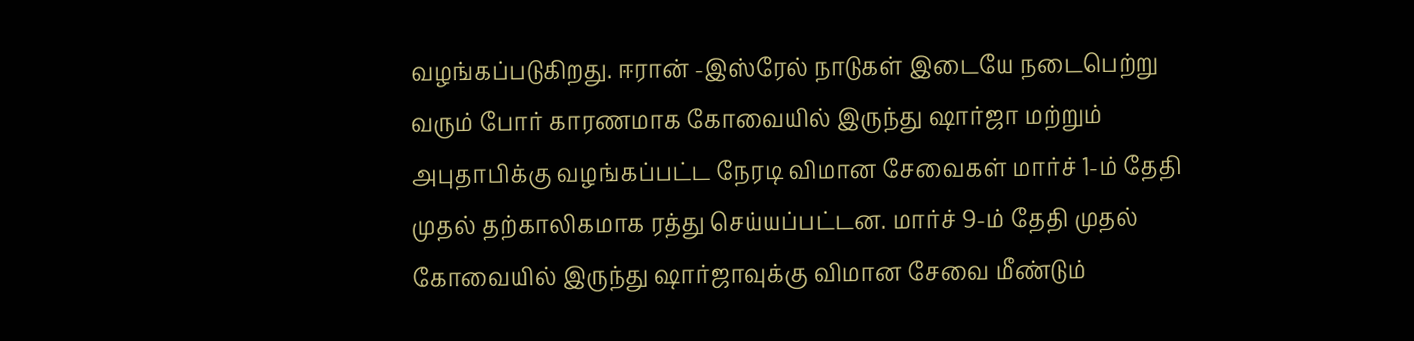வழங்கப்படுகிறது. ஈரான் -இஸ்ரேல் நாடுகள் இடையே நடைபெற்று வரும் போர் காரணமாக கோவையில் இருந்து ஷார்ஜா மற்றும் அபுதாபிக்கு வழங்கப்பட்ட நேரடி விமான சேவைகள் மார்ச் 1-ம் தேதி முதல் தற்காலிகமாக ரத்து செய்யப்பட்டன. மார்ச் 9-ம் தேதி முதல் கோவையில் இருந்து ஷார்ஜாவுக்கு விமான சேவை மீண்டும்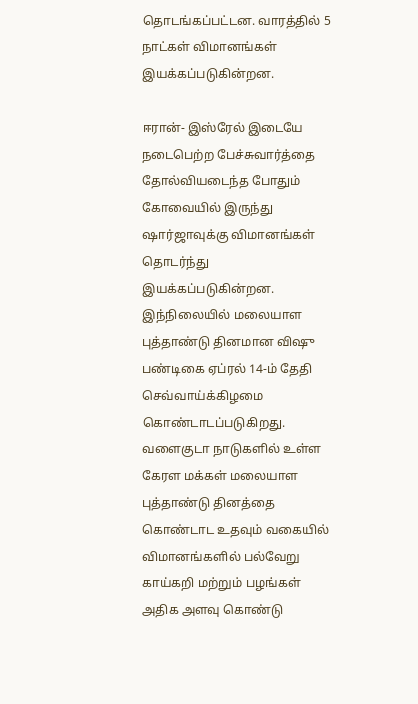தொடங்கப்பட்டன. வாரத்தில் 5 நாட்கள் விமானங்கள் இயக்கப்படுகின்றன.

ஈரான்- இஸ்ரேல் இடையே நடைபெற்ற பேச்சுவார்த்தை தோல்வியடைந்த போதும் கோவையில் இருந்து ஷார்ஜாவுக்கு விமானங்கள் தொடர்ந்து இயக்கப்படுகின்றன. இந்நிலையில் மலையாள புத்தாண்டு தினமான விஷு பண்டிகை ஏப்ரல் 14-ம் தேதி செவ்வாய்க்கிழமை கொண்டாடப்படுகிறது. வளைகுடா நாடுகளில் உள்ள கேரள மக்கள் மலையாள புத்தாண்டு தினத்தை கொண்டாட உதவும் வகையில் விமானங்களில் பல்வேறு காய்கறி மற்றும் பழங்கள் அதிக அளவு கொண்டு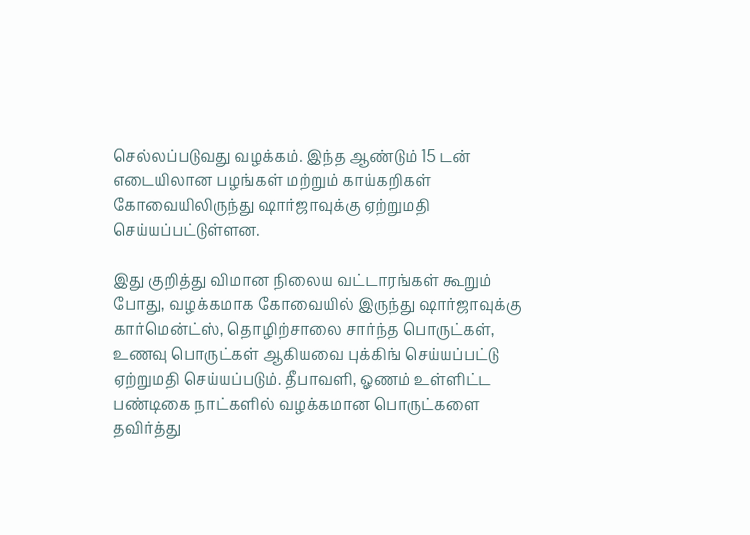செல்லப்படுவது வழக்கம். இந்த ஆண்டும் 15 டன் எடையிலான பழங்கள் மற்றும் காய்கறிகள் கோவையிலிருந்து ஷார்ஜாவுக்கு ஏற்றுமதி செய்யப்பட்டுள்ளன.

இது குறித்து விமான நிலைய வட்டாரங்கள் கூறும் போது, வழக்கமாக கோவையில் இருந்து ஷார்ஜாவுக்கு கார்மென்ட்ஸ், தொழிற்சாலை சார்ந்த பொருட்கள், உணவு பொருட்கள் ஆகியவை புக்கிங் செய்யப்பட்டு ஏற்றுமதி செய்யப்படும். தீபாவளி, ஓணம் உள்ளிட்ட பண்டிகை நாட்களில் வழக்கமான பொருட்களை தவிர்த்து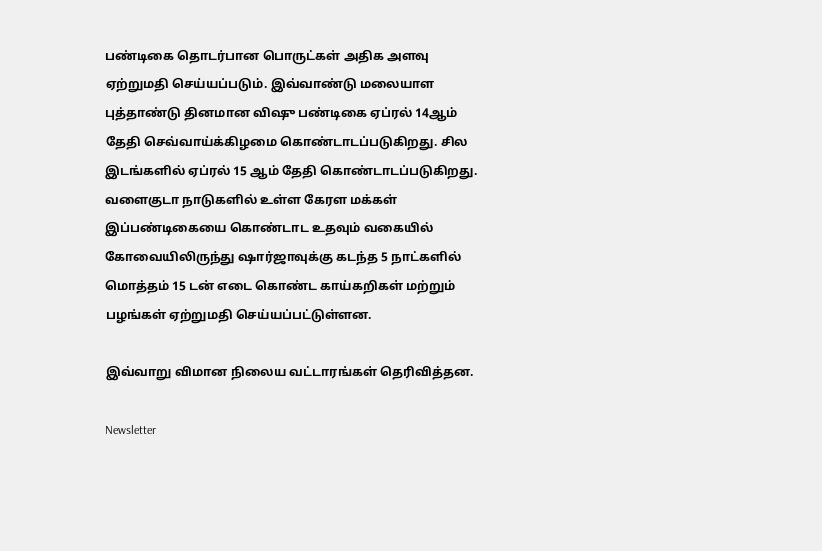பண்டிகை தொடர்பான பொருட்கள் அதிக அளவு ஏற்றுமதி செய்யப்படும். இவ்வாண்டு மலையாள புத்தாண்டு தினமான விஷு பண்டிகை ஏப்ரல் 14ஆம் தேதி செவ்வாய்க்கிழமை கொண்டாடப்படுகிறது. சில இடங்களில் ஏப்ரல் 15 ஆம் தேதி கொண்டாடப்படுகிறது. வளைகுடா நாடுகளில் உள்ள கேரள மக்கள் இப்பண்டிகையை கொண்டாட உதவும் வகையில் கோவையிலிருந்து ஷார்ஜாவுக்கு கடந்த 5 நாட்களில் மொத்தம் 15 டன் எடை கொண்ட காய்கறிகள் மற்றும் பழங்கள் ஏற்றுமதி செய்யப்பட்டுள்ளன.

இவ்வாறு விமான நிலைய வட்டாரங்கள் தெரிவித்தன.

Newsletter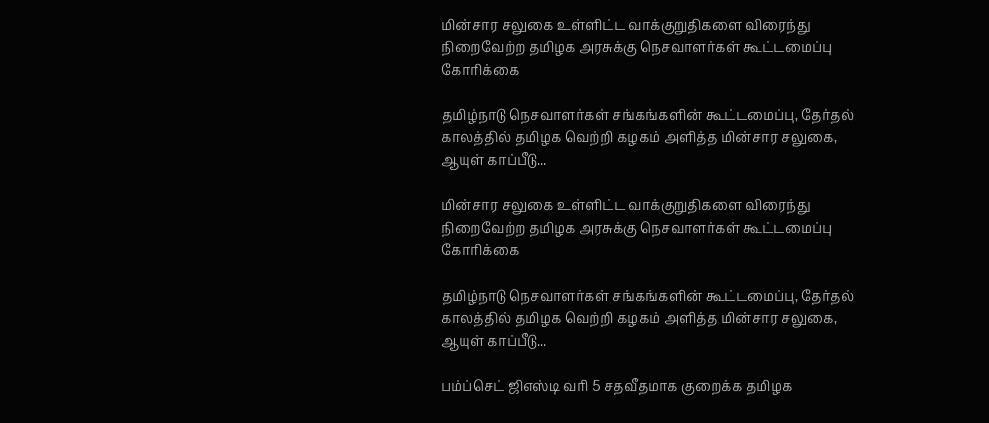மின்சார சலுகை உள்ளிட்ட வாக்குறுதிகளை விரைந்து நிறைவேற்ற தமிழக அரசுக்கு நெசவாளர்கள் கூட்டமைப்பு கோரிக்கை

தமிழ்நாடு நெசவாளர்கள் சங்கங்களின் கூட்டமைப்பு, தேர்தல் காலத்தில் தமிழக வெற்றி கழகம் அளித்த மின்சார சலுகை, ஆயுள் காப்பீடு...

மின்சார சலுகை உள்ளிட்ட வாக்குறுதிகளை விரைந்து நிறைவேற்ற தமிழக அரசுக்கு நெசவாளர்கள் கூட்டமைப்பு கோரிக்கை

தமிழ்நாடு நெசவாளர்கள் சங்கங்களின் கூட்டமைப்பு, தேர்தல் காலத்தில் தமிழக வெற்றி கழகம் அளித்த மின்சார சலுகை, ஆயுள் காப்பீடு...

பம்ப்செட் ஜிஎஸ்டி வரி 5 சதவீதமாக குறைக்க தமிழக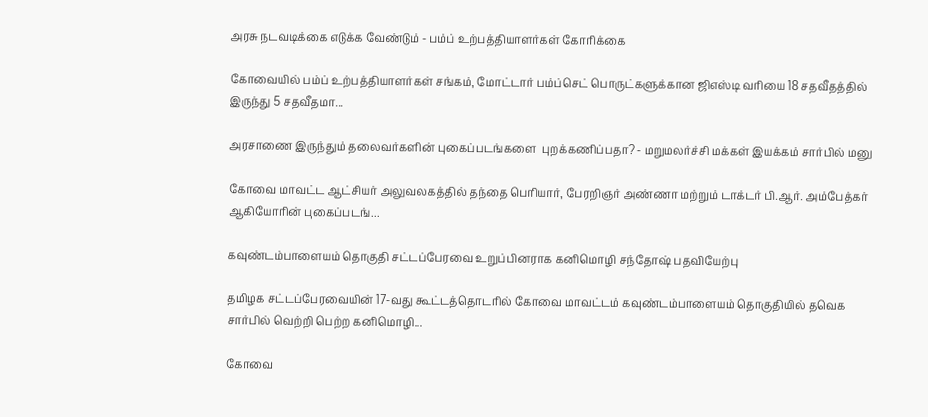அரசு நடவடிக்கை எடுக்க வேண்டும் - பம்ப் உற்பத்தியாளர்கள் கோரிக்கை

கோவையில் பம்ப் உற்பத்தியாளர்கள் சங்கம், மோட்டார் பம்ப்செட் பொருட்களுக்கான ஜிஎஸ்டி வரியை 18 சதவீதத்தில் இருந்து 5 சதவீதமா...

அரசாணை இருந்தும் தலைவர்களின் புகைப்படங்களை  புறக்கணிப்பதா? - மறுமலர்ச்சி மக்கள் இயக்கம் சார்பில் மனு

கோவை மாவட்ட ஆட்சியர் அலுவலகத்தில் தந்தை பெரியார், பேரறிஞர் அண்ணா மற்றும் டாக்டர் பி.ஆர். அம்பேத்கர் ஆகியோரின் புகைப்படங்...

கவுண்டம்பாளையம் தொகுதி சட்டப்பேரவை உறுப்பினராக கனிமொழி சந்தோஷ் பதவியேற்பு

தமிழக சட்டப்பேரவையின் 17-வது கூட்டத்தொடரில் கோவை மாவட்டம் கவுண்டம்பாளையம் தொகுதியில் தவெக சார்பில் வெற்றி பெற்ற கனிமொழி...

கோவை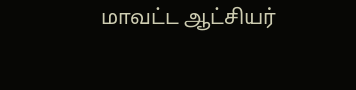மாவட்ட ஆட்சியர்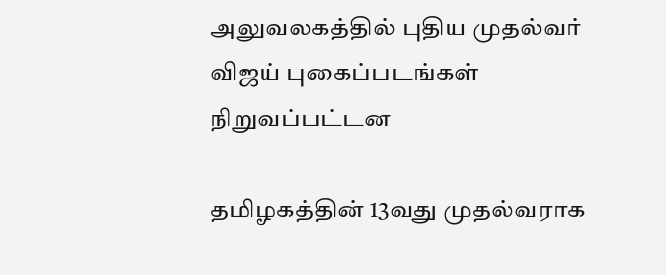அலுவலகத்தில் புதிய முதல்வர் விஜய் புகைப்படங்கள் நிறுவப்பட்டன

தமிழகத்தின் 13வது முதல்வராக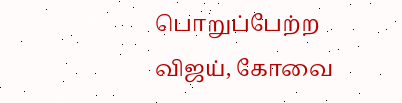பொறுப்பேற்ற விஜய், கோவை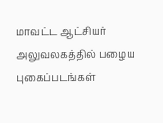மாவட்ட ஆட்சியர் அலுவலகத்தில் பழைய புகைப்படங்கள்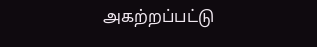அகற்றப்பட்டு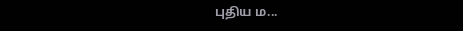புதிய ம...